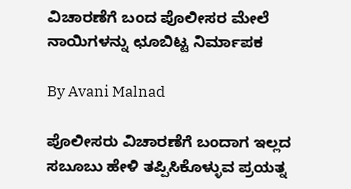ವಿಚಾರಣೆಗೆ ಬಂದ ಪೊಲೀಸರ ಮೇಲೆ ನಾಯಿಗಳನ್ನು ಛೂಬಿಟ್ಟ ನಿರ್ಮಾಪಕ

By Avani Malnad

ಪೊಲೀಸರು ವಿಚಾರಣೆಗೆ ಬಂದಾಗ ಇಲ್ಲದ ಸಬೂಬು ಹೇಳಿ ತಪ್ಪಿಸಿಕೊಳ್ಳುವ ಪ್ರಯತ್ನ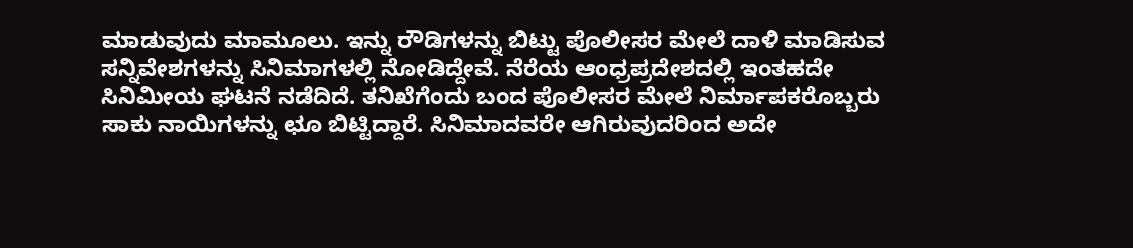ಮಾಡುವುದು ಮಾಮೂಲು. ಇನ್ನು ರೌಡಿಗಳನ್ನು ಬಿಟ್ಟು ಪೊಲೀಸರ ಮೇಲೆ ದಾಳಿ ಮಾಡಿಸುವ ಸನ್ನಿವೇಶಗಳನ್ನು ಸಿನಿಮಾಗಳಲ್ಲಿ ನೋಡಿದ್ದೇವೆ. ನೆರೆಯ ಆಂಧ್ರಪ್ರದೇಶದಲ್ಲಿ ಇಂತಹದೇ ಸಿನಿಮೀಯ ಘಟನೆ ನಡೆದಿದೆ. ತನಿಖೆಗೆಂದು ಬಂದ ಪೊಲೀಸರ ಮೇಲೆ ನಿರ್ಮಾಪಕರೊಬ್ಬರು ಸಾಕು ನಾಯಿಗಳನ್ನು ಛೂ ಬಿಟ್ಟಿದ್ದಾರೆ. ಸಿನಿಮಾದವರೇ ಆಗಿರುವುದರಿಂದ ಅದೇ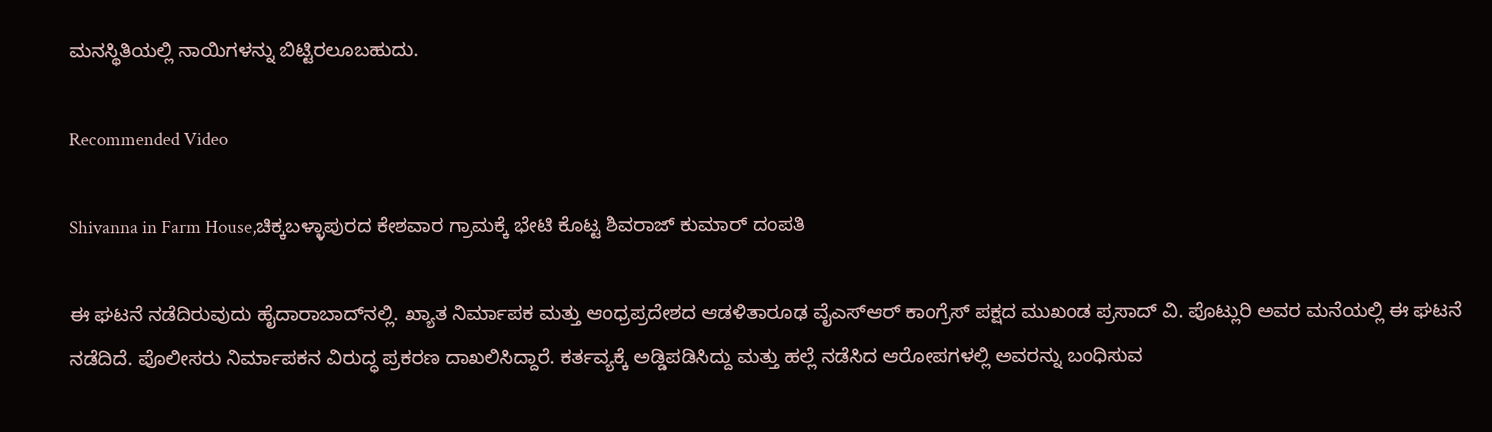ಮನಸ್ಥಿತಿಯಲ್ಲಿ ನಾಯಿಗಳನ್ನು ಬಿಟ್ಟಿರಲೂಬಹುದು.

Recommended Video

Shivanna in Farm House,ಚಿಕ್ಕಬಳ್ಳಾಪುರದ ಕೇಶವಾರ ಗ್ರಾಮಕ್ಕೆ ಭೇಟಿ ಕೊಟ್ಟ ಶಿವರಾಜ್ ಕುಮಾರ್ ದಂಪತಿ

ಈ ಘಟನೆ ನಡೆದಿರುವುದು ಹೈದಾರಾಬಾದ್‌ನಲ್ಲಿ. ಖ್ಯಾತ ನಿರ್ಮಾಪಕ ಮತ್ತು ಆಂಧ್ರಪ್ರದೇಶದ ಆಡಳಿತಾರೂಢ ವೈಎಸ್ಆರ್ ಕಾಂಗ್ರೆಸ್ ಪಕ್ಷದ ಮುಖಂಡ ಪ್ರಸಾದ್ ವಿ. ಪೊಟ್ಲುರಿ ಅವರ ಮನೆಯಲ್ಲಿ ಈ ಘಟನೆ ನಡೆದಿದೆ. ಪೊಲೀಸರು ನಿರ್ಮಾಪಕನ ವಿರುದ್ಧ ಪ್ರಕರಣ ದಾಖಲಿಸಿದ್ದಾರೆ. ಕರ್ತವ್ಯಕ್ಕೆ ಅಡ್ಡಿಪಡಿಸಿದ್ದು ಮತ್ತು ಹಲ್ಲೆ ನಡೆಸಿದ ಆರೋಪಗಳಲ್ಲಿ ಅವರನ್ನು ಬಂಧಿಸುವ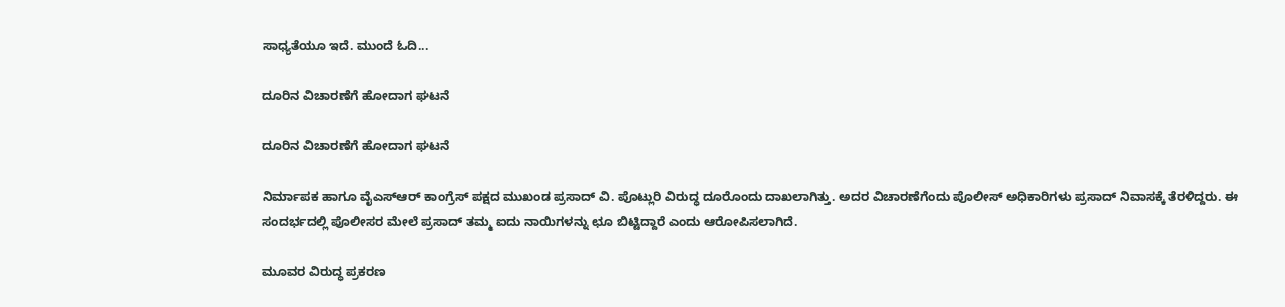ಸಾಧ್ಯತೆಯೂ ಇದೆ. ಮುಂದೆ ಓದಿ...

ದೂರಿನ ವಿಚಾರಣೆಗೆ ಹೋದಾಗ ಘಟನೆ

ದೂರಿನ ವಿಚಾರಣೆಗೆ ಹೋದಾಗ ಘಟನೆ

ನಿರ್ಮಾಪಕ ಹಾಗೂ ವೈಎಸ್ಆರ್ ಕಾಂಗ್ರೆಸ್ ಪಕ್ಷದ ಮುಖಂಡ ಪ್ರಸಾದ್ ವಿ. ಪೊಟ್ಲುರಿ ವಿರುದ್ಧ ದೂರೊಂದು ದಾಖಲಾಗಿತ್ತು. ಅದರ ವಿಚಾರಣೆಗೆಂದು ಪೊಲೀಸ್ ಅಧಿಕಾರಿಗಳು ಪ್ರಸಾದ್ ನಿವಾಸಕ್ಕೆ ತೆರಳಿದ್ದರು. ಈ ಸಂದರ್ಭದಲ್ಲಿ ಪೊಲೀಸರ ಮೇಲೆ ಪ್ರಸಾದ್ ತಮ್ಮ ಐದು ನಾಯಿಗಳನ್ನು ಛೂ ಬಿಟ್ಟಿದ್ದಾರೆ ಎಂದು ಆರೋಪಿಸಲಾಗಿದೆ.

ಮೂವರ ವಿರುದ್ಧ ಪ್ರಕರಣ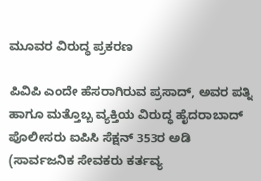ಮೂವರ ವಿರುದ್ಧ ಪ್ರಕರಣ

ಪಿವಿಪಿ ಎಂದೇ ಹೆಸರಾಗಿರುವ ಪ್ರಸಾದ್, ಅವರ ಪತ್ನಿ ಹಾಗೂ ಮತ್ತೊಬ್ಬ ವ್ಯಕ್ತಿಯ ವಿರುದ್ಧ ಹೈದರಾಬಾದ್ ಪೊಲೀಸರು ಐಪಿಸಿ ಸೆಕ್ಷನ್ 353ರ ಅಡಿ (ಸಾರ್ವಜನಿಕ ಸೇವಕರು ಕರ್ತವ್ಯ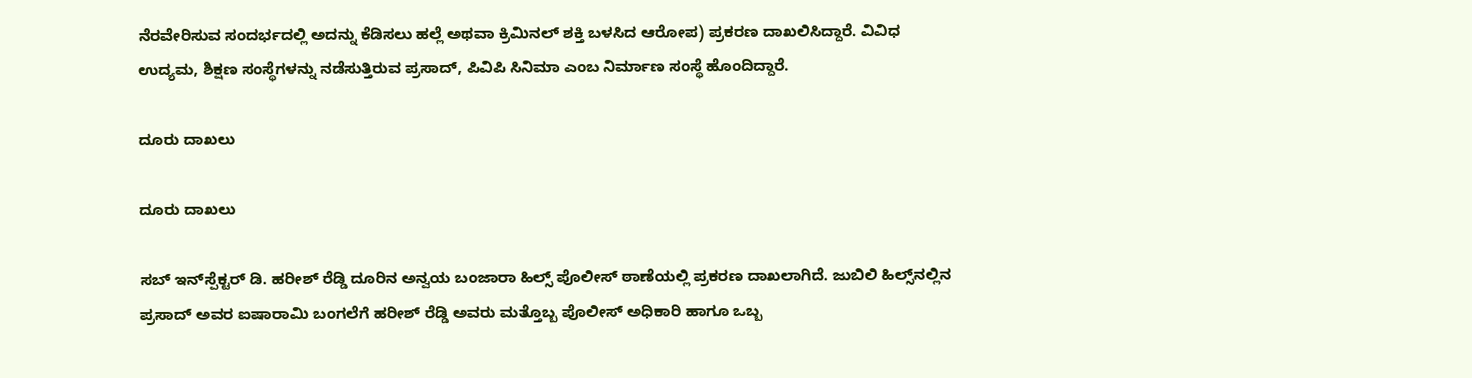ನೆರವೇರಿಸುವ ಸಂದರ್ಭದಲ್ಲಿ ಅದನ್ನು ಕೆಡಿಸಲು ಹಲ್ಲೆ ಅಥವಾ ಕ್ರಿಮಿನಲ್ ಶಕ್ತಿ ಬಳಸಿದ ಆರೋಪ) ಪ್ರಕರಣ ದಾಖಲಿಸಿದ್ದಾರೆ. ವಿವಿಧ ಉದ್ಯಮ, ಶಿಕ್ಷಣ ಸಂಸ್ಥೆಗಳನ್ನು ನಡೆಸುತ್ತಿರುವ ಪ್ರಸಾದ್, ಪಿವಿಪಿ ಸಿನಿಮಾ ಎಂಬ ನಿರ್ಮಾಣ ಸಂಸ್ಥೆ ಹೊಂದಿದ್ದಾರೆ.

ದೂರು ದಾಖಲು

ದೂರು ದಾಖಲು

ಸಬ್ ಇನ್‌ಸ್ಪೆಕ್ಟರ್ ಡಿ. ಹರೀಶ್ ರೆಡ್ಡಿ ದೂರಿನ ಅನ್ವಯ ಬಂಜಾರಾ ಹಿಲ್ಸ್ ಪೊಲೀಸ್ ಠಾಣೆಯಲ್ಲಿ ಪ್ರಕರಣ ದಾಖಲಾಗಿದೆ. ಜುಬಿಲಿ ಹಿಲ್ಸ್‌ನಲ್ಲಿನ ಪ್ರಸಾದ್ ಅವರ ಐಷಾರಾಮಿ ಬಂಗಲೆಗೆ ಹರೀಶ್ ರೆಡ್ಡಿ ಅವರು ಮತ್ತೊಬ್ಬ ಪೊಲೀಸ್ ಅಧಿಕಾರಿ ಹಾಗೂ ಒಬ್ಬ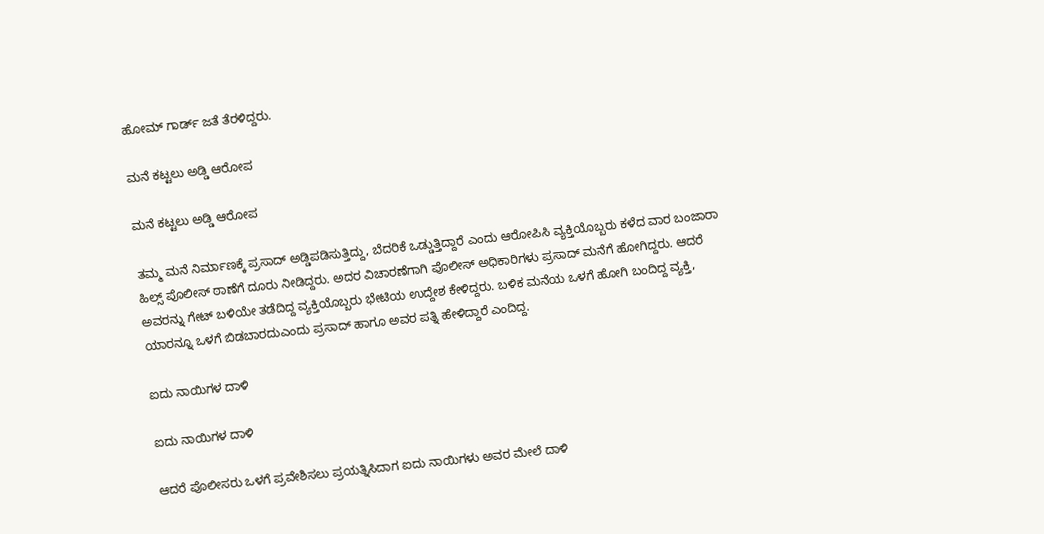ಹೋಮ್ ಗಾರ್ಡ್ ಜತೆ ತೆರಳಿದ್ದರು.

ಮನೆ ಕಟ್ಟಲು ಅಡ್ಡಿ ಆರೋಪ

ಮನೆ ಕಟ್ಟಲು ಅಡ್ಡಿ ಆರೋಪ

ತಮ್ಮ ಮನೆ ನಿರ್ಮಾಣಕ್ಕೆ ಪ್ರಸಾದ್ ಅಡ್ಡಿಪಡಿಸುತ್ತಿದ್ದು, ಬೆದರಿಕೆ ಒಡ್ಡುತ್ತಿದ್ದಾರೆ ಎಂದು ಆರೋಪಿಸಿ ವ್ಯಕ್ತಿಯೊಬ್ಬರು ಕಳೆದ ವಾರ ಬಂಜಾರಾ ಹಿಲ್ಸ್ ಪೊಲೀಸ್ ಠಾಣೆಗೆ ದೂರು ನೀಡಿದ್ದರು. ಅದರ ವಿಚಾರಣೆಗಾಗಿ ಪೊಲೀಸ್ ಅಧಿಕಾರಿಗಳು ಪ್ರಸಾದ್ ಮನೆಗೆ ಹೋಗಿದ್ದರು. ಆದರೆ ಅವರನ್ನು ಗೇಟ್ ಬಳಿಯೇ ತಡೆದಿದ್ದ ವ್ಯಕ್ತಿಯೊಬ್ಬರು ಭೇಟಿಯ ಉದ್ದೇಶ ಕೇಳಿದ್ದರು. ಬಳಿಕ ಮನೆಯ ಒಳಗೆ ಹೋಗಿ ಬಂದಿದ್ದ ವ್ಯಕ್ತಿ, ಯಾರನ್ನೂ ಒಳಗೆ ಬಿಡಬಾರದುಎಂದು ಪ್ರಸಾದ್ ಹಾಗೂ ಅವರ ಪತ್ನಿ ಹೇಳಿದ್ದಾರೆ ಎಂದಿದ್ದ.

ಐದು ನಾಯಿಗಳ ದಾಳಿ

ಐದು ನಾಯಿಗಳ ದಾಳಿ

ಆದರೆ ಪೊಲೀಸರು ಒಳಗೆ ಪ್ರವೇಶಿಸಲು ಪ್ರಯತ್ನಿಸಿದಾಗ ಐದು ನಾಯಿಗಳು ಅವರ ಮೇಲೆ ದಾಳಿ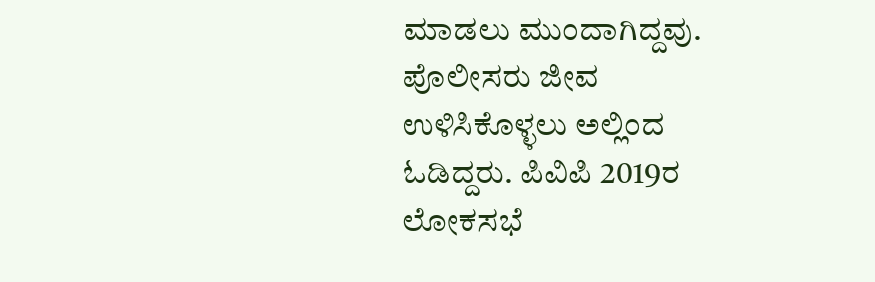ಮಾಡಲು ಮುಂದಾಗಿದ್ದವು. ಪೊಲೀಸರು ಜೀವ ಉಳಿಸಿಕೊಳ್ಳಲು ಅಲ್ಲಿಂದ ಓಡಿದ್ದರು. ಪಿವಿಪಿ 2019ರ ಲೋಕಸಭೆ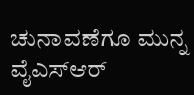ಚುನಾವಣೆಗೂ ಮುನ್ನ ವೈಎಸ್ಆರ್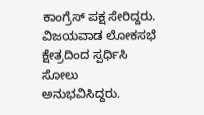ಕಾಂಗ್ರೆಸ್ ಪಕ್ಷ ಸೇರಿದ್ದರು. ವಿಜಯವಾಡ ಲೋಕಸಭೆ ಕ್ಷೇತ್ರದಿಂದ ಸ್ಪರ್ಧಿಸಿ ಸೋಲು ಅನುಭವಿಸಿದ್ದರು.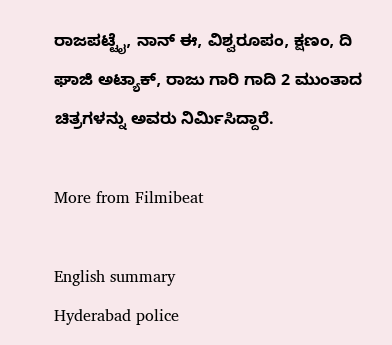ರಾಜಪಟ್ಟೈ, ನಾನ್ ಈ, ವಿಶ್ವರೂಪಂ, ಕ್ಷಣಂ, ದಿ ಘಾಜಿ ಅಟ್ಯಾಕ್, ರಾಜು ಗಾರಿ ಗಾದಿ 2 ಮುಂತಾದ ಚಿತ್ರಗಳನ್ನು ಅವರು ನಿರ್ಮಿಸಿದ್ದಾರೆ.

More from Filmibeat

English summary
Hyderabad police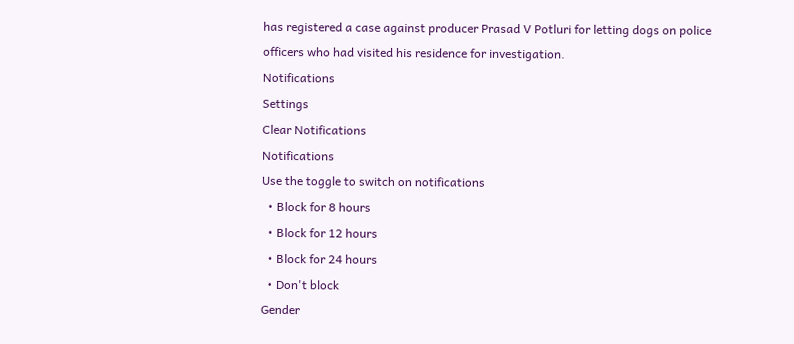has registered a case against producer Prasad V Potluri for letting dogs on police officers who had visited his residence for investigation.
Notifications
Settings
Clear Notifications
Notifications
Use the toggle to switch on notifications
  • Block for 8 hours
  • Block for 12 hours
  • Block for 24 hours
  • Don't block
Gender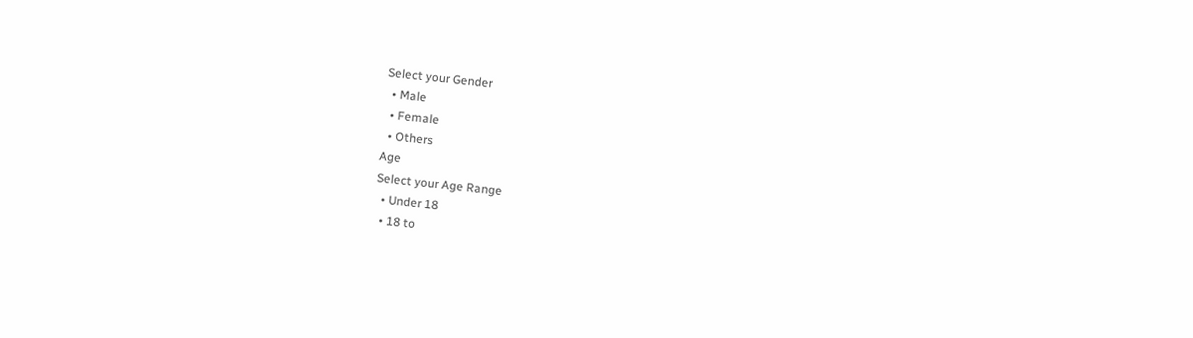Select your Gender
  • Male
  • Female
  • Others
Age
Select your Age Range
  • Under 18
  • 18 to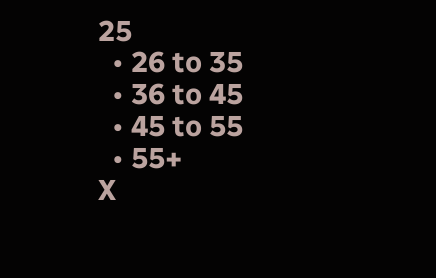25
  • 26 to 35
  • 36 to 45
  • 45 to 55
  • 55+
X